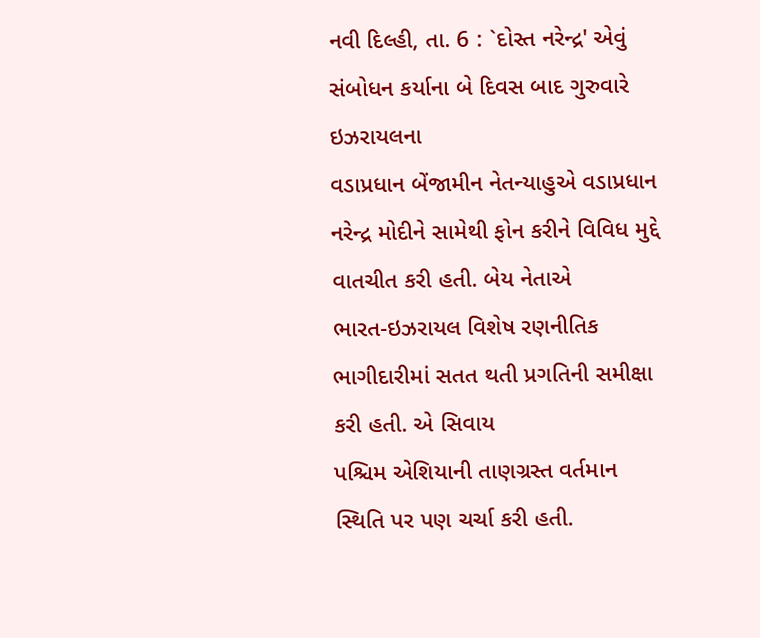નવી દિલ્હી, તા. 6 : `દોસ્ત નરેન્દ્ર' એવું સંબોધન કર્યાના બે દિવસ બાદ ગુરુવારે ઇઝરાયલના
વડાપ્રધાન બેંજામીન નેતન્યાહુએ વડાપ્રધાન નરેન્દ્ર મોદીને સામેથી ફોન કરીને વિવિધ મુદ્દે વાતચીત કરી હતી. બેય નેતાએ
ભારત-ઇઝરાયલ વિશેષ રણનીતિક ભાગીદારીમાં સતત થતી પ્રગતિની સમીક્ષા કરી હતી. એ સિવાય
પશ્ચિમ એશિયાની તાણગ્રસ્ત વર્તમાન સ્થિતિ પર પણ ચર્ચા કરી હતી.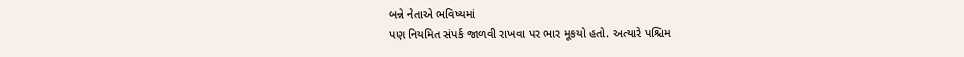બન્ને નેતાએ ભવિષ્યમાં
પણ નિયમિત સંપર્ક જાળવી રાખવા પર ભાર મૂકયો હતો. અત્યારે પશ્ચિમ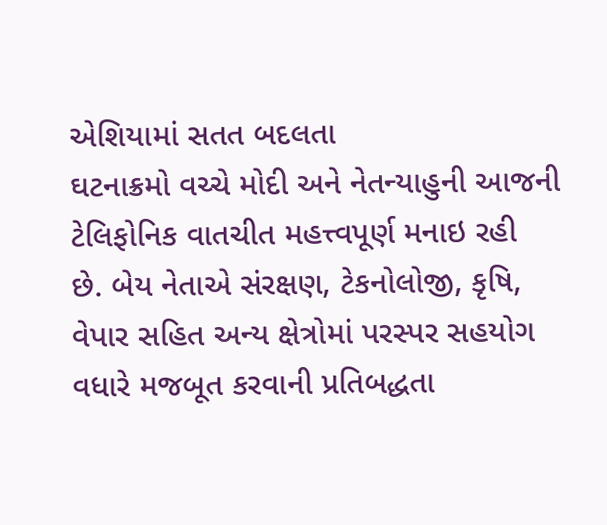એશિયામાં સતત બદલતા
ઘટનાક્રમો વચ્ચે મોદી અને નેતન્યાહુની આજની ટેલિફોનિક વાતચીત મહત્ત્વપૂર્ણ મનાઇ રહી
છે. બેય નેતાએ સંરક્ષણ, ટેકનોલોજી, કૃષિ,
વેપાર સહિત અન્ય ક્ષેત્રોમાં પરસ્પર સહયોગ વધારે મજબૂત કરવાની પ્રતિબદ્ધતા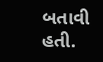બતાવી હતી.